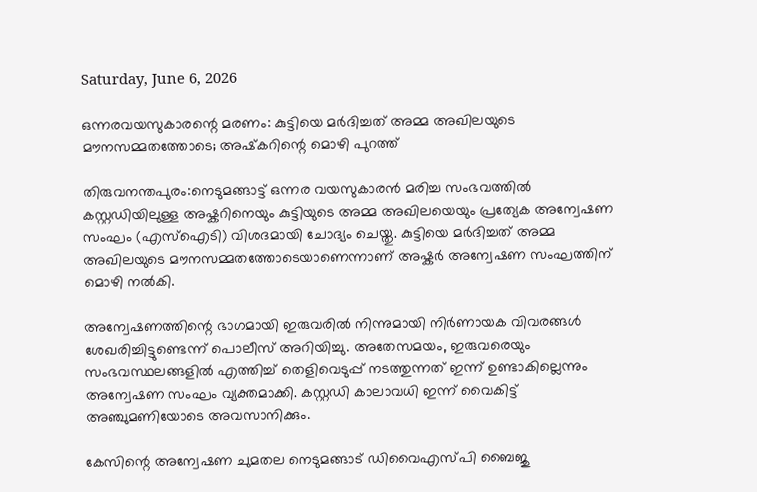Saturday, June 6, 2026

ഒന്നരവയസുകാരന്റെ മരണം: കുട്ടിയെ മർദിച്ചത് അമ്മ അഖിലയുടെ മൗനസമ്മതത്തോടെ; അഷ്‌കറിന്റെ മൊഴി പുറത്ത്

തിരുവനന്തപുരം:നെടുമങ്ങാട്ട് ഒന്നര വയസുകാരൻ മരിച്ച സംഭവത്തിൽ കസ്റ്റഡിയിലുള്ള അഷ്കറിനെയും കുട്ടിയുടെ അമ്മ അഖിലയെയും പ്രത്യേക അന്വേഷണ സംഘം (എസ്‌ഐടി) വിശദമായി ചോദ്യം ചെയ്തു. കുട്ടിയെ മർദിച്ചത് അമ്മ അഖിലയുടെ മൗനസമ്മതത്തോടെയാണെന്നാണ് അഷ്കർ അന്വേഷണ സംഘത്തിന് മൊഴി നൽകി.

അന്വേഷണത്തിന്റെ ഭാഗമായി ഇരുവരിൽ നിന്നുമായി നിർണായക വിവരങ്ങൾ ശേഖരിച്ചിട്ടുണ്ടെന്ന് പൊലീസ് അറിയിച്ചു. അതേസമയം, ഇരുവരെയും സംഭവസ്ഥലങ്ങളിൽ എത്തിച്ച് തെളിവെടുപ്പ് നടത്തുന്നത് ഇന്ന് ഉണ്ടാകില്ലെന്നും അന്വേഷണ സംഘം വ്യക്തമാക്കി. കസ്റ്റഡി കാലാവധി ഇന്ന് വൈകിട്ട് അഞ്ചുമണിയോടെ അവസാനിക്കും.

കേസിന്റെ അന്വേഷണ ചുമതല നെടുമങ്ങാട് ഡിവൈഎസ്‌പി ബൈജു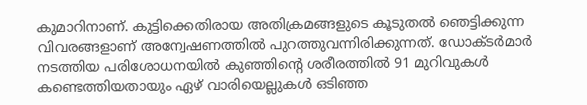കുമാറിനാണ്. കുട്ടിക്കെതിരായ അതിക്രമങ്ങളുടെ കൂടുതൽ ഞെട്ടിക്കുന്ന വിവരങ്ങളാണ് അന്വേഷണത്തിൽ പുറത്തുവന്നിരിക്കുന്നത്. ഡോക്ടർമാർ നടത്തിയ പരിശോധനയിൽ കുഞ്ഞിന്റെ ശരീരത്തിൽ 91 മുറിവുകൾ കണ്ടെത്തിയതായും ഏഴ് വാരിയെല്ലുകൾ ഒടിഞ്ഞ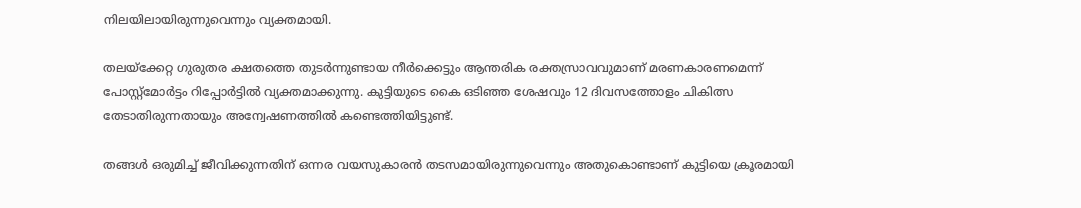നിലയിലായിരുന്നുവെന്നും വ്യക്തമായി.

തലയ്ക്കേറ്റ ഗുരുതര ക്ഷതത്തെ തുടർന്നുണ്ടായ നീർക്കെട്ടും ആന്തരിക രക്തസ്രാവവുമാണ് മരണകാരണമെന്ന് പോസ്റ്റ്മോർട്ടം റിപ്പോർട്ടിൽ വ്യക്തമാക്കുന്നു. കുട്ടിയുടെ കൈ ഒടിഞ്ഞ ശേഷവും 12 ദിവസത്തോളം ചികിത്സ തേടാതിരുന്നതായും അന്വേഷണത്തിൽ കണ്ടെത്തിയിട്ടുണ്ട്.

തങ്ങൾ ഒരുമിച്ച് ജീവിക്കുന്നതിന് ഒന്നര വയസുകാരൻ തടസമായിരുന്നുവെന്നും അതുകൊണ്ടാണ് കുട്ടിയെ ക്രൂരമായി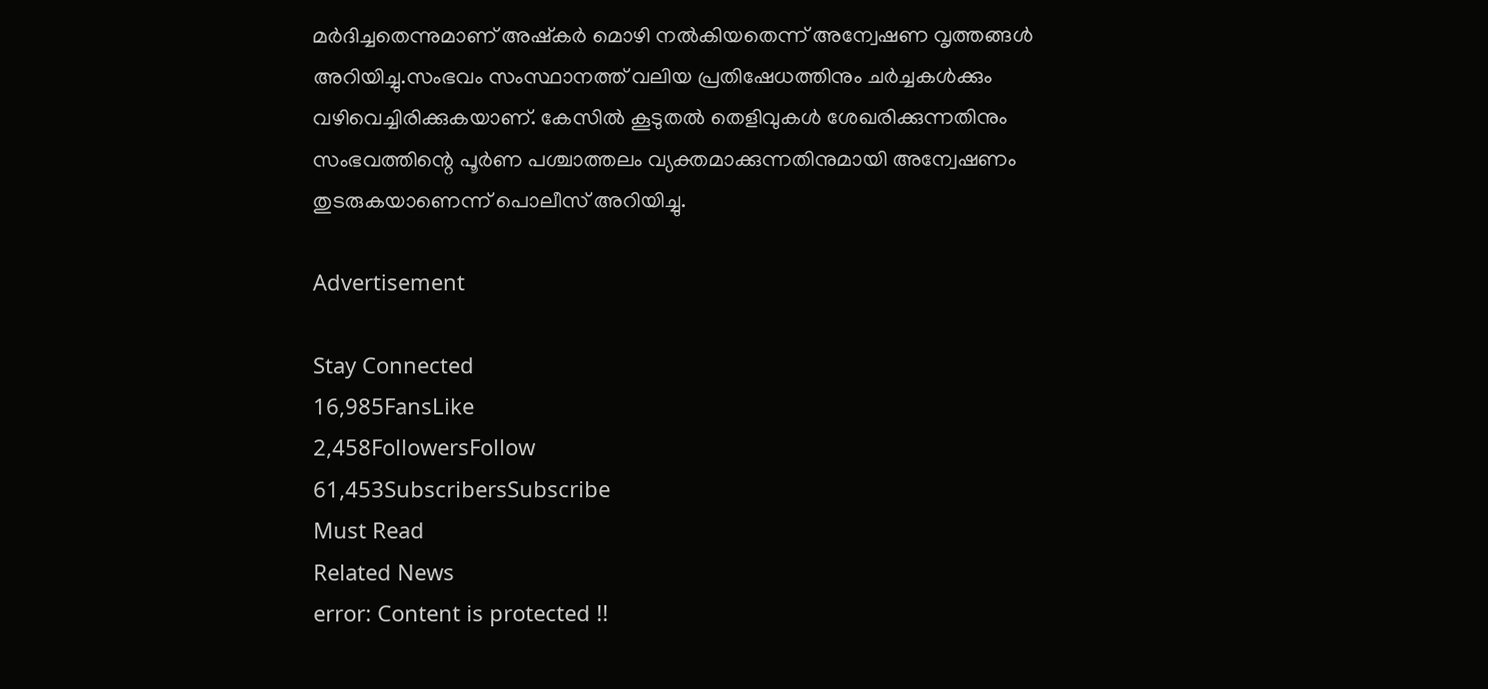മർദിച്ചതെന്നുമാണ് അഷ്കർ മൊഴി നൽകിയതെന്ന് അന്വേഷണ വൃത്തങ്ങൾ അറിയിച്ചു.സംഭവം സംസ്ഥാനത്ത് വലിയ പ്രതിഷേധത്തിനും ചർച്ചകൾക്കും വഴിവെച്ചിരിക്കുകയാണ്. കേസിൽ കൂടുതൽ തെളിവുകൾ ശേഖരിക്കുന്നതിനും സംഭവത്തിന്റെ പൂർണ പശ്ചാത്തലം വ്യക്തമാക്കുന്നതിനുമായി അന്വേഷണം തുടരുകയാണെന്ന് പൊലീസ് അറിയിച്ചു.

Advertisement

Stay Connected
16,985FansLike
2,458FollowersFollow
61,453SubscribersSubscribe
Must Read
Related News
error: Content is protected !!